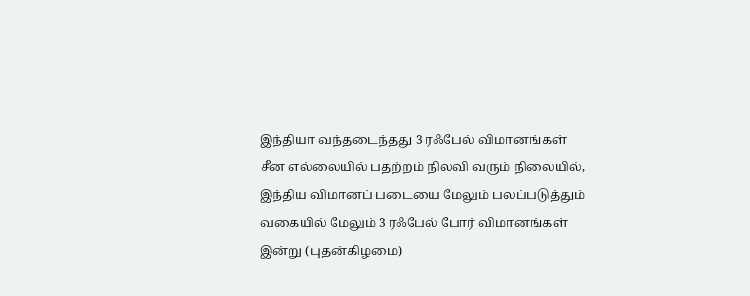இந்தியா வந்தடைந்தது 3 ரஃபேல் விமானங்கள்
சீன எல்லையில் பதற்றம் நிலவி வரும் நிலையில், இந்திய விமானப் படையை மேலும் பலப்படுத்தும் வகையில் மேலும் 3 ரஃபேல் போர் விமானங்கள் இன்று (புதன்கிழமை)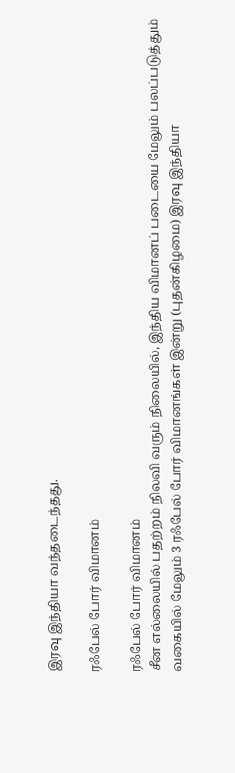இரவு இந்தியா வந்தடைந்தது.

ரஃபேல் போர் விமானம்

ரஃபேல் போர் விமானம்
சீன எல்லையில் பதற்றம் நிலவி வரும் நிலையில், இந்திய விமானப் படையை மேலும் பலப்படுத்தும் வகையில் மேலும் 3 ரஃபேல் போர் விமானங்கள் இன்று (புதன்கிழமை) இரவு இந்தியா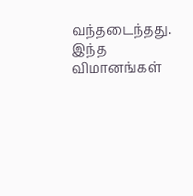வந்தடைந்தது.
இந்த விமானங்கள்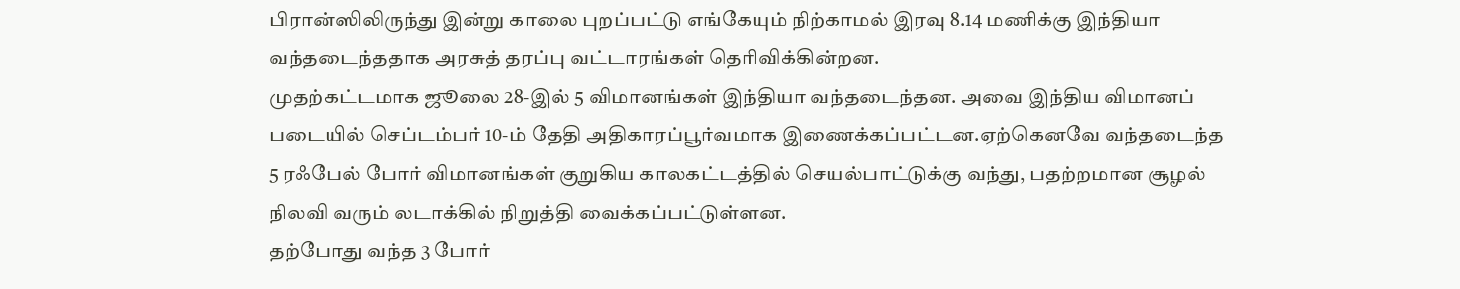பிரான்ஸிலிருந்து இன்று காலை புறப்பட்டு எங்கேயும் நிற்காமல் இரவு 8.14 மணிக்கு இந்தியா வந்தடைந்ததாக அரசுத் தரப்பு வட்டாரங்கள் தெரிவிக்கின்றன.
முதற்கட்டமாக ஜூலை 28-இல் 5 விமானங்கள் இந்தியா வந்தடைந்தன. அவை இந்திய விமானப் படையில் செப்டம்பர் 10-ம் தேதி அதிகாரப்பூர்வமாக இணைக்கப்பட்டன.ஏற்கெனவே வந்தடைந்த 5 ரஃபேல் போர் விமானங்கள் குறுகிய காலகட்டத்தில் செயல்பாட்டுக்கு வந்து, பதற்றமான சூழல் நிலவி வரும் லடாக்கில் நிறுத்தி வைக்கப்பட்டுள்ளன.
தற்போது வந்த 3 போர்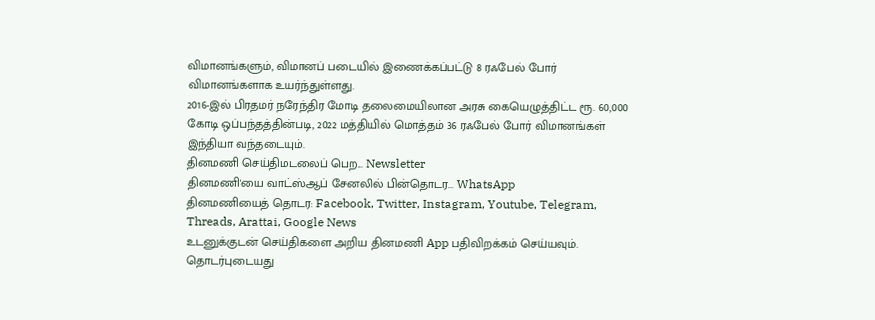விமானங்களும், விமானப் படையில் இணைக்கப்பட்டு 8 ரஃபேல் போர் விமானங்களாக உயர்ந்துள்ளது.
2016-இல் பிரதமர் நரேந்திர மோடி தலைமையிலான அரசு கையெழுத்திட்ட ரூ. 60,000 கோடி ஒப்பந்தத்தின்படி, 2022 மத்தியில் மொத்தம் 36 ரஃபேல் போர் விமானங்கள் இந்தியா வந்தடையும்.
தினமணி செய்திமடலைப் பெற... Newsletter
தினமணி'யை வாட்ஸ்ஆப் சேனலில் பின்தொடர... WhatsApp
தினமணியைத் தொடர: Facebook, Twitter, Instagram, Youtube, Telegram, Threads, Arattai, Google News
உடனுக்குடன் செய்திகளை அறிய தினமணி App பதிவிறக்கம் செய்யவும்.
தொடர்புடையது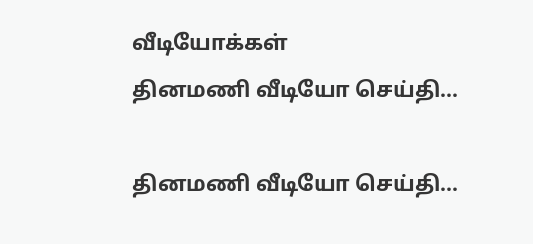வீடியோக்கள்
தினமணி வீடியோ செய்தி...

தினமணி வீடியோ செய்தி...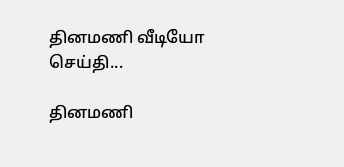தினமணி வீடியோ செய்தி...

தினமணி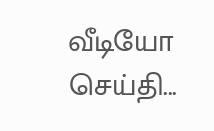வீடியோ செய்தி...